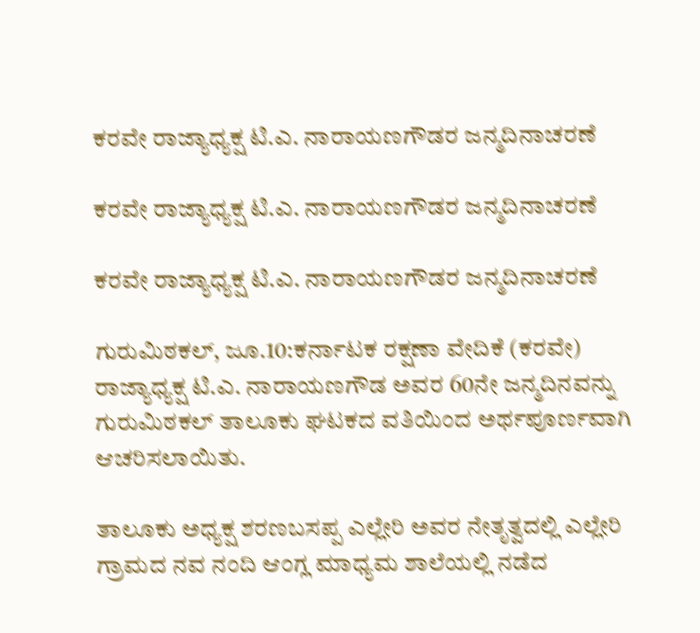ಕರವೇ ರಾಜ್ಯಾಧ್ಯಕ್ಷ ಟಿ.ಎ. ನಾರಾಯಣಗೌಡರ ಜನ್ಮದಿನಾಚರಣೆ

ಕರವೇ ರಾಜ್ಯಾಧ್ಯಕ್ಷ ಟಿ.ಎ. ನಾರಾಯಣಗೌಡರ ಜನ್ಮದಿನಾಚರಣೆ

ಕರವೇ ರಾಜ್ಯಾಧ್ಯಕ್ಷ ಟಿ.ಎ. ನಾರಾಯಣಗೌಡರ ಜನ್ಮದಿನಾಚರಣೆ

ಗುರುಮಿಠಕಲ್, ಜೂ.10:ಕರ್ನಾಟಕ ರಕ್ಷಣಾ ವೇದಿಕೆ (ಕರವೇ) ರಾಜ್ಯಾಧ್ಯಕ್ಷ ಟಿ.ಎ. ನಾರಾಯಣಗೌಡ ಅವರ 60ನೇ ಜನ್ಮದಿನವನ್ನು ಗುರುಮಿಠಕಲ್ ತಾಲೂಕು ಘಟಕದ ವತಿಯಿಂದ ಅರ್ಥಪೂರ್ಣವಾಗಿ ಆಚರಿಸಲಾಯಿತು.

ತಾಲೂಕು ಅಧ್ಯಕ್ಷ ಶರಣಬಸಪ್ಪ ಎಲ್ಲೇರಿ ಅವರ ನೇತೃತ್ವದಲ್ಲಿ ಎಲ್ಲೇರಿ ಗ್ರಾಮದ ನವ ನಂದಿ ಆಂಗ್ಲ ಮಾಧ್ಯಮ ಶಾಲೆಯಲ್ಲಿ ನಡೆದ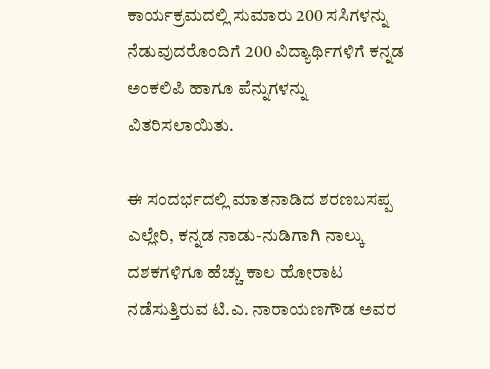ಕಾರ್ಯಕ್ರಮದಲ್ಲಿ ಸುಮಾರು 200 ಸಸಿಗಳನ್ನು ನೆಡುವುದರೊಂದಿಗೆ 200 ವಿದ್ಯಾರ್ಥಿಗಳಿಗೆ ಕನ್ನಡ ಅಂಕಲಿಪಿ ಹಾಗೂ ಪೆನ್ನುಗಳನ್ನು ವಿತರಿಸಲಾಯಿತು.

ಈ ಸಂದರ್ಭದಲ್ಲಿ ಮಾತನಾಡಿದ ಶರಣಬಸಪ್ಪ ಎಲ್ಲೇರಿ, ಕನ್ನಡ ನಾಡು-ನುಡಿಗಾಗಿ ನಾಲ್ಕು ದಶಕಗಳಿಗೂ ಹೆಚ್ಚು ಕಾಲ ಹೋರಾಟ ನಡೆಸುತ್ತಿರುವ ಟಿ.ಎ. ನಾರಾಯಣಗೌಡ ಅವರ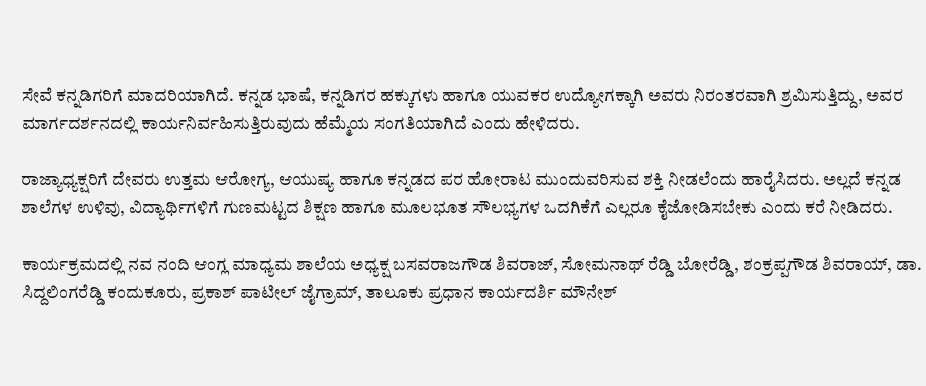ಸೇವೆ ಕನ್ನಡಿಗರಿಗೆ ಮಾದರಿಯಾಗಿದೆ. ಕನ್ನಡ ಭಾಷೆ, ಕನ್ನಡಿಗರ ಹಕ್ಕುಗಳು ಹಾಗೂ ಯುವಕರ ಉದ್ಯೋಗಕ್ಕಾಗಿ ಅವರು ನಿರಂತರವಾಗಿ ಶ್ರಮಿಸುತ್ತಿದ್ದು, ಅವರ ಮಾರ್ಗದರ್ಶನದಲ್ಲಿ ಕಾರ್ಯನಿರ್ವಹಿಸುತ್ತಿರುವುದು ಹೆಮ್ಮೆಯ ಸಂಗತಿಯಾಗಿದೆ ಎಂದು ಹೇಳಿದರು.

ರಾಜ್ಯಾಧ್ಯಕ್ಷರಿಗೆ ದೇವರು ಉತ್ತಮ ಆರೋಗ್ಯ, ಆಯುಷ್ಯ ಹಾಗೂ ಕನ್ನಡದ ಪರ ಹೋರಾಟ ಮುಂದುವರಿಸುವ ಶಕ್ತಿ ನೀಡಲೆಂದು ಹಾರೈಸಿದರು. ಅಲ್ಲದೆ ಕನ್ನಡ ಶಾಲೆಗಳ ಉಳಿವು, ವಿದ್ಯಾರ್ಥಿಗಳಿಗೆ ಗುಣಮಟ್ಟದ ಶಿಕ್ಷಣ ಹಾಗೂ ಮೂಲಭೂತ ಸೌಲಭ್ಯಗಳ ಒದಗಿಕೆಗೆ ಎಲ್ಲರೂ ಕೈಜೋಡಿಸಬೇಕು ಎಂದು ಕರೆ ನೀಡಿದರು.

ಕಾರ್ಯಕ್ರಮದಲ್ಲಿ ನವ ನಂದಿ ಆಂಗ್ಲ ಮಾಧ್ಯಮ ಶಾಲೆಯ ಅಧ್ಯಕ್ಷ ಬಸವರಾಜಗೌಡ ಶಿವರಾಜ್, ಸೋಮನಾಥ್ ರೆಡ್ಡಿ ಬೋರೆಡ್ಡಿ, ಶಂಕ್ರಪ್ಪಗೌಡ ಶಿವರಾಯ್, ಡಾ. ಸಿದ್ದಲಿಂಗರೆಡ್ಡಿ ಕಂದುಕೂರು, ಪ್ರಕಾಶ್ ಪಾಟೀಲ್ ಜೈಗ್ರಾಮ್, ತಾಲೂಕು ಪ್ರಧಾನ ಕಾರ್ಯದರ್ಶಿ ಮೌನೇಶ್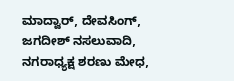ಮಾದ್ವಾರ್, ದೇವಸಿಂಗ್, ಜಗದೀಶ್ ನಸಲುವಾದಿ, ನಗರಾಧ್ಯಕ್ಷ ಶರಣು ಮೇಧ,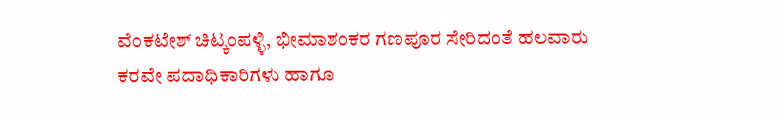ವೆಂಕಟೇಶ್ ಚಿಟ್ಕಂಪಳ್ಳಿ, ಭೀಮಾಶಂಕರ ಗಣಪೂರ ಸೇರಿದಂತೆ ಹಲವಾರು ಕರವೇ ಪದಾಧಿಕಾರಿಗಳು ಹಾಗೂ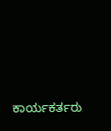ಕಾರ್ಯಕರ್ತರು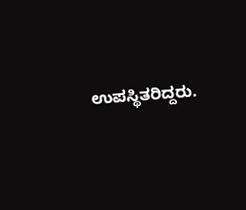ಉಪಸ್ಥಿತರಿದ್ದರು.